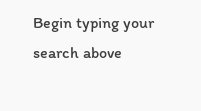Begin typing your search above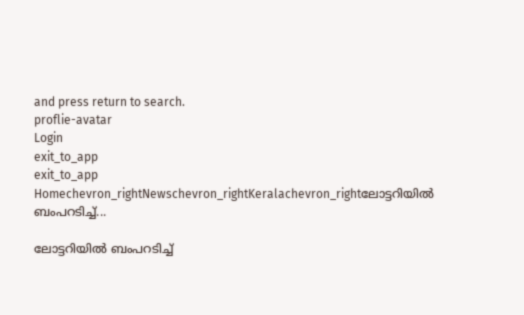and press return to search.
proflie-avatar
Login
exit_to_app
exit_to_app
Homechevron_rightNewschevron_rightKeralachevron_rightലോട്ടറിയിൽ ബംപറടിച്ച്...

ലോട്ടറിയിൽ ബംപറടിച്ച്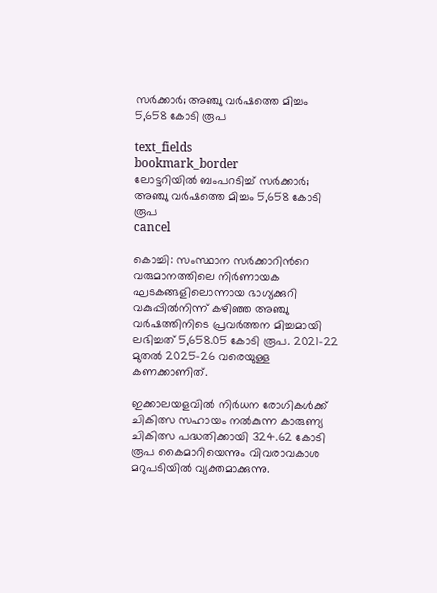സർക്കാർ; അഞ്ചു വർഷത്തെ മിച്ചം 5,658 കോടി രൂപ

text_fields
bookmark_border
ലോട്ടറിയിൽ ബംപറടിച്ച് സർക്കാർ; അഞ്ചു വർഷത്തെ മിച്ചം 5,658 കോടി രൂപ
cancel

കൊച്ചി: സംസ്ഥാന സർക്കാറിന്‍റെ വരുമാനത്തിലെ നിർണായക ഘടകങ്ങളിലൊന്നായ ഭാഗ്യക്കുറി വകുപ്പിൽനിന്ന് കഴിഞ്ഞ അഞ്ചു വർഷത്തിനിടെ പ്രവർത്തന മിച്ചമായി ലഭിച്ചത് 5,658.05 കോടി രൂപ. 2021-22 മുതൽ 2025-26 വരെയുള്ള കണക്കാണിത്.

ഇക്കാലയളവിൽ നിർധന രോഗികൾക്ക് ചികിത്സ സഹായം നൽകുന്ന കാരുണ്യ ചികിത്സ പദ്ധതിക്കായി 324.62 കോടി രൂപ കൈമാറിയെന്നും വിവരാവകാശ മറുപടിയിൽ വ്യക്തമാക്കുന്നു.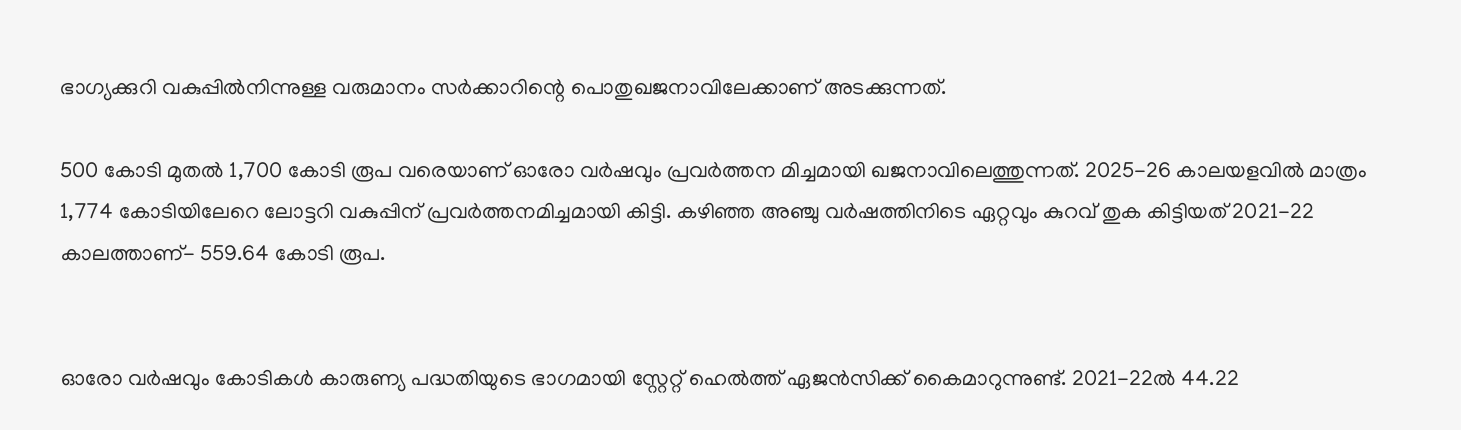ഭാഗ്യക്കുറി വകുപ്പിൽനിന്നുള്ള വരുമാനം സർക്കാറിന്റെ പൊതുഖജനാവിലേക്കാണ് അടക്കുന്നത്.

500 കോടി മുതൽ 1,700 കോടി രൂപ വരെയാണ് ഓരോ വർഷവും പ്രവർത്തന മിച്ചമായി ഖജനാവിലെത്തുന്നത്. 2025-26 കാലയളവിൽ മാത്രം 1,774 കോടിയിലേറെ ലോട്ടറി വകുപ്പിന് പ്രവർത്തനമിച്ചമായി കിട്ടി. കഴിഞ്ഞ അഞ്ചു വർഷത്തിനിടെ ഏറ്റവും കുറവ് തുക കിട്ടിയത് 2021-22 കാലത്താണ്- 559.64 കോടി രൂപ.


ഓരോ വർഷവും കോടികൾ കാരുണ്യ പദ്ധതിയുടെ ഭാഗമായി സ്റ്റേറ്റ് ഹെൽത്ത് ഏജൻസിക്ക് കൈമാറുന്നുണ്ട്. 2021-22ൽ 44.22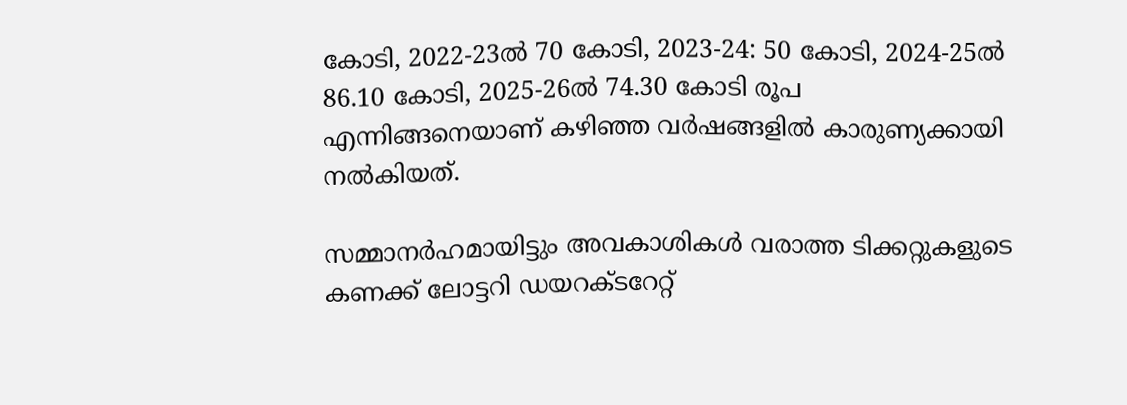കോടി, 2022-23ൽ 70 കോടി, 2023-24: 50 കോടി, 2024-25ൽ 86.10 കോടി, 2025-26ൽ 74.30 കോടി രൂപ എന്നിങ്ങനെയാണ് കഴിഞ്ഞ വർഷങ്ങളിൽ കാരുണ്യക്കായി നൽകിയത്.

സമ്മാനർഹമായിട്ടും അവകാശികൾ വരാത്ത ടിക്കറ്റുകളുടെ കണക്ക് ലോട്ടറി ഡയറക്ടറേറ്റ്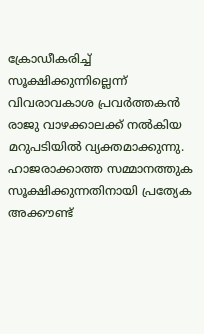ക്രോഡീകരിച്ച് സൂക്ഷിക്കുന്നില്ലെന്ന് വിവരാവകാശ പ്രവർത്തകൻ രാജു വാഴക്കാലക്ക് നൽകിയ മറുപടിയിൽ വ്യക്തമാക്കുന്നു. ഹാജരാക്കാത്ത സമ്മാനത്തുക സൂക്ഷിക്കുന്നതിനായി പ്രത്യേക അക്കൗണ്ട്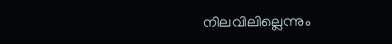നിലവിലില്ലെന്നും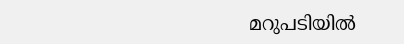മറുപടിയിൽ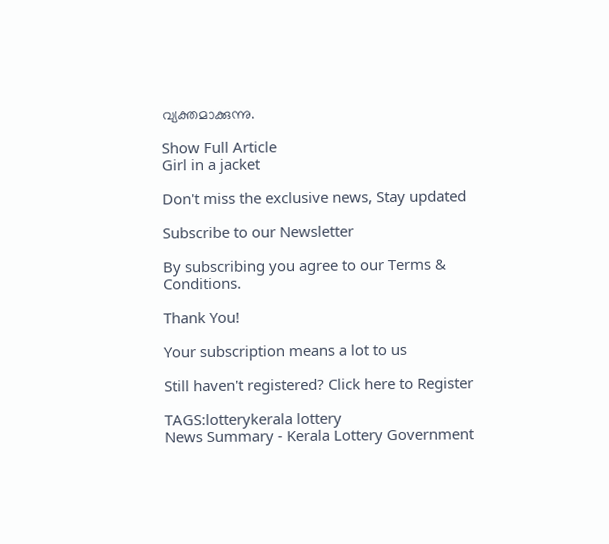വ്യക്തമാക്കുന്നു.

Show Full Article
Girl in a jacket

Don't miss the exclusive news, Stay updated

Subscribe to our Newsletter

By subscribing you agree to our Terms & Conditions.

Thank You!

Your subscription means a lot to us

Still haven't registered? Click here to Register

TAGS:lotterykerala lottery
News Summary - Kerala Lottery Government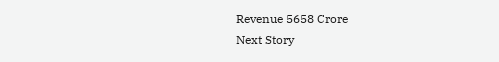Revenue 5658 Crore
Next Story